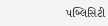પબ્લિસિટી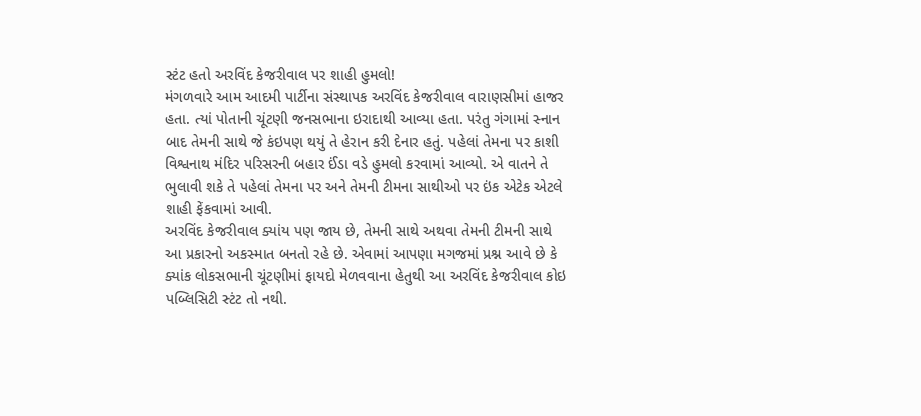સ્ટંટ હતો અરવિંદ કેજરીવાલ પર શાહી હુમલો!
મંગળવારે આમ આદમી પાર્ટીના સંસ્થાપક અરવિંદ કેજરીવાલ વારાણસીમાં હાજર હતા. ત્યાં પોતાની ચૂંટણી જનસભાના ઇરાદાથી આવ્યા હતા. પરંતુ ગંગામાં સ્નાન બાદ તેમની સાથે જે કંઇપણ થયું તે હેરાન કરી દેનાર હતું. પહેલાં તેમના પર કાશી વિશ્વનાથ મંદિર પરિસરની બહાર ઈંડા વડે હુમલો કરવામાં આવ્યો. એ વાતને તે ભુલાવી શકે તે પહેલાં તેમના પર અને તેમની ટીમના સાથીઓ પર ઇંક એટેક એટલે શાહી ફેંકવામાં આવી.
અરવિંદ કેજરીવાલ ક્યાંય પણ જાય છે, તેમની સાથે અથવા તેમની ટીમની સાથે આ પ્રકારનો અકસ્માત બનતો રહે છે. એવામાં આપણા મગજમાં પ્રશ્ન આવે છે કે ક્યાંક લોકસભાની ચૂંટણીમાં ફાયદો મેળવવાના હેતુથી આ અરવિંદ કેજરીવાલ કોઇ પબ્લિસિટી સ્ટંટ તો નથી.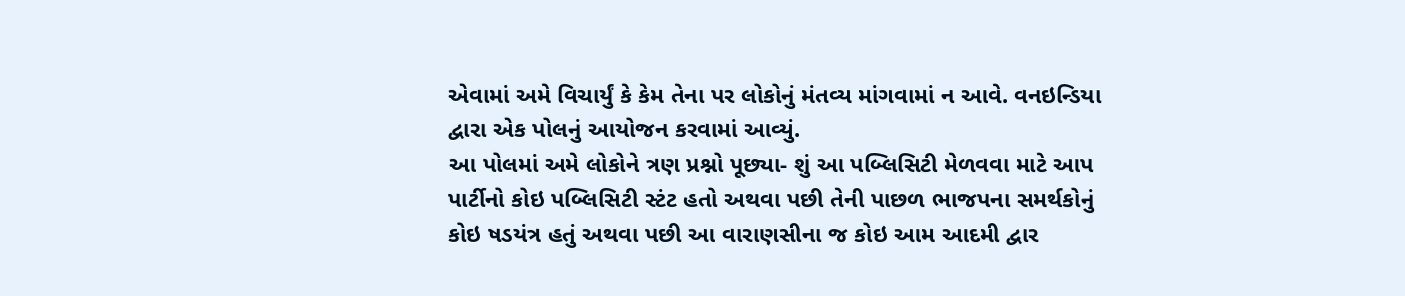એવામાં અમે વિચાર્યું કે કેમ તેના પર લોકોનું મંતવ્ય માંગવામાં ન આવે. વનઇન્ડિયા દ્વારા એક પોલનું આયોજન કરવામાં આવ્યું.
આ પોલમાં અમે લોકોને ત્રણ પ્રશ્નો પૂછ્યા- શું આ પબ્લિસિટી મેળવવા માટે આપ પાર્ટીનો કોઇ પબ્લિસિટી સ્ટંટ હતો અથવા પછી તેની પાછળ ભાજપના સમર્થકોનું કોઇ ષડયંત્ર હતું અથવા પછી આ વારાણસીના જ કોઇ આમ આદમી દ્વાર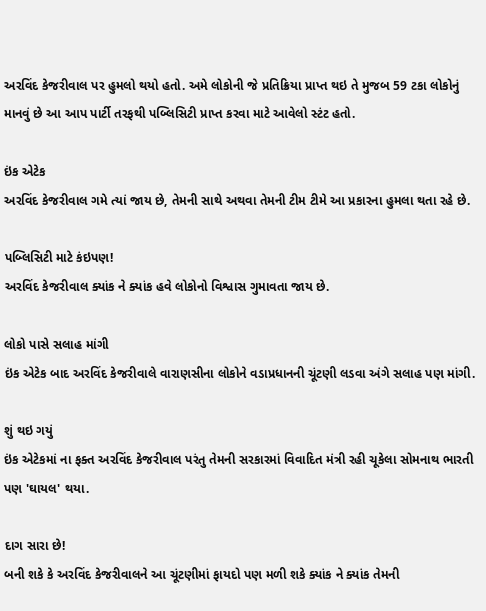અરવિંદ કેજરીવાલ પર હુમલો થયો હતો. અમે લોકોની જે પ્રતિક્રિયા પ્રાપ્ત થઇ તે મુજબ 59 ટકા લોકોનું માનવું છે આ આપ પાર્ટી તરફથી પબ્લિસિટી પ્રાપ્ત કરવા માટે આવેલો સ્ટંટ હતો.

ઇંક એટેક
અરવિંદ કેજરીવાલ ગમે ત્યાં જાય છે, તેમની સાથે અથવા તેમની ટીમ ટીમે આ પ્રકારના હુમલા થતા રહે છે.

પબ્લિસિટી માટે કંઇપણ!
અરવિંદ કેજરીવાલ ક્યાંક ને ક્યાંક હવે લોકોનો વિશ્વાસ ગુમાવતા જાય છે.

લોકો પાસે સલાહ માંગી
ઇંક એટેક બાદ અરવિંદ કેજરીવાલે વારાણસીના લોકોને વડાપ્રધાનની ચૂંટણી લડવા અંગે સલાહ પણ માંગી.

શું થઇ ગયું
ઇંક એટેકમાં ના ફક્ત અરવિંદ કેજરીવાલ પરંતુ તેમની સરકારમાં વિવાદિત મંત્રી રહી ચૂકેલા સોમનાથ ભારતી પણ 'ઘાયલ' થયા.

દાગ સારા છે!
બની શકે કે અરવિંદ કેજરીવાલને આ ચૂંટણીમાં ફાયદો પણ મળી શકે ક્યાંક ને ક્યાંક તેમની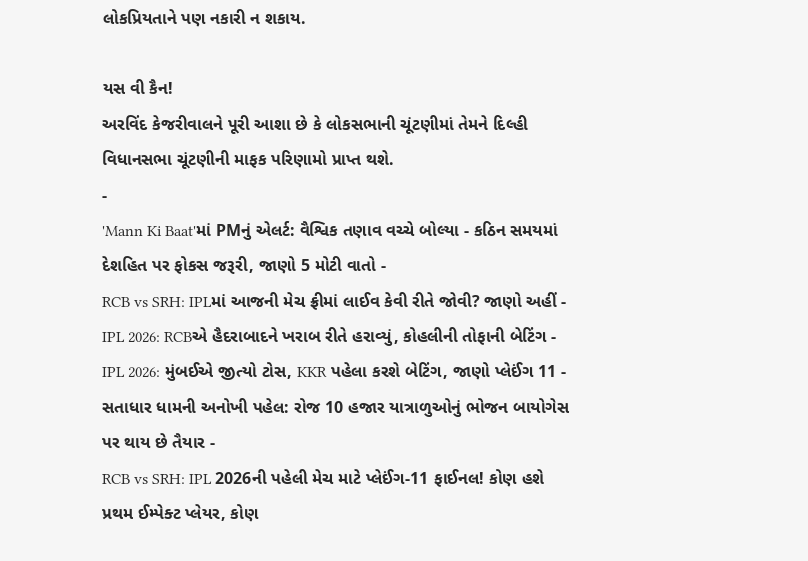લોકપ્રિયતાને પણ નકારી ન શકાય.

યસ વી કૈન!
અરવિંદ કેજરીવાલને પૂરી આશા છે કે લોકસભાની ચૂંટણીમાં તેમને દિલ્હી વિધાનસભા ચૂંટણીની માફક પરિણામો પ્રાપ્ત થશે.
-
'Mann Ki Baat'માં PMનું એલર્ટ: વૈશ્વિક તણાવ વચ્ચે બોલ્યા - કઠિન સમયમાં દેશહિત પર ફોકસ જરૂરી, જાણો 5 મોટી વાતો -
RCB vs SRH: IPLમાં આજની મેચ ફ્રીમાં લાઈવ કેવી રીતે જોવી? જાણો અહીં -
IPL 2026: RCBએ હૈદરાબાદને ખરાબ રીતે હરાવ્યું, કોહલીની તોફાની બેટિંગ -
IPL 2026: મુંબઈએ જીત્યો ટોસ, KKR પહેલા કરશે બેટિંગ, જાણો પ્લેઈંગ 11 -
સતાધાર ધામની અનોખી પહેલ: રોજ 10 હજાર યાત્રાળુઓનું ભોજન બાયોગેસ પર થાય છે તૈયાર -
RCB vs SRH: IPL 2026ની પહેલી મેચ માટે પ્લેઈંગ-11 ફાઈનલ! કોણ હશે પ્રથમ ઈમ્પેક્ટ પ્લેયર, કોણ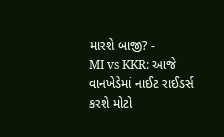મારશે બાજી? -
MI vs KKR: આજે વાનખેડેમાં નાઈટ રાઈડર્સ કરશે મોટો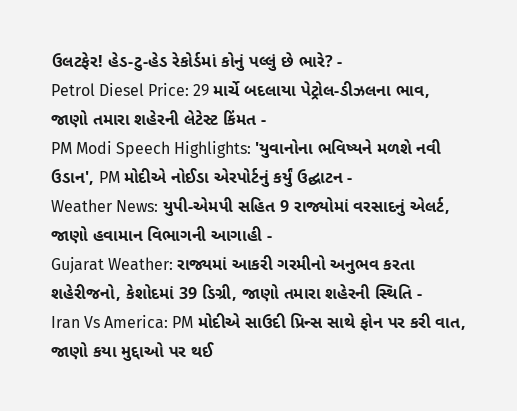ઉલટફેર! હેડ-ટુ-હેડ રેકોર્ડમાં કોનું પલ્લું છે ભારે? -
Petrol Diesel Price: 29 માર્ચે બદલાયા પેટ્રોલ-ડીઝલના ભાવ, જાણો તમારા શહેરની લેટેસ્ટ કિંમત -
PM Modi Speech Highlights: 'યુવાનોના ભવિષ્યને મળશે નવી ઉડાન', PM મોદીએ નોઈડા એરપોર્ટનું કર્યું ઉદ્ઘાટન -
Weather News: યુપી-એમપી સહિત 9 રાજ્યોમાં વરસાદનું એલર્ટ, જાણો હવામાન વિભાગની આગાહી -
Gujarat Weather: રાજ્યમાં આકરી ગરમીનો અનુભવ કરતા શહેરીજનો, કેશોદમાં 39 ડિગ્રી, જાણો તમારા શહેરની સ્થિતિ -
Iran Vs America: PM મોદીએ સાઉદી પ્રિન્સ સાથે ફોન પર કરી વાત, જાણો કયા મુદ્દાઓ પર થઈ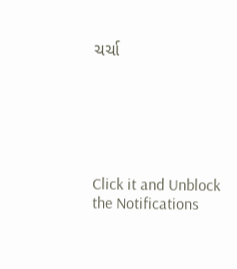ચર્ચા






Click it and Unblock the Notifications